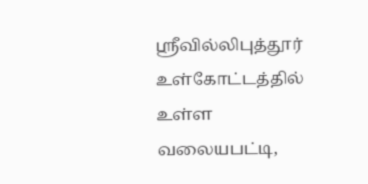ஸ்ரீவில்லிபுத்தூர் உள்கோட்டத்தில் உள்ள வலையபட்டி,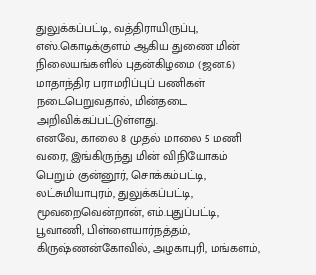துலுக்கப்பட்டி, வத்திராயிருப்பு, எஸ்.கொடிக்குளம் ஆகிய துணை மின் நிலையங்களில் புதன்கிழமை (ஜன.6) மாதாந்திர பராமரிப்புப் பணிகள் நடைபெறுவதால், மின்தடை அறிவிக்கப்பட்டுள்ளது.
எனவே, காலை 8 முதல் மாலை 5 மணி வரை, இங்கிருந்து மின் விநியோகம் பெறும் குன்னூர், சொக்கம்பட்டி, லட்சுமியாபுரம், துலுக்கப்பட்டி, மூவறைவென்றான், எம்.புதுப்பட்டி, பூவாணி, பிள்ளையார்நத்தம், கிருஷ்ணன்கோவில், அழகாபுரி, மங்களம்,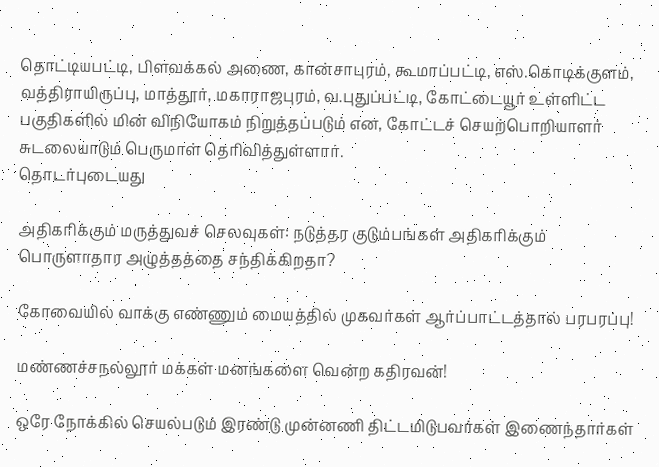தொட்டியபட்டி, பிளவக்கல் அணை, கான்சாபுரம், கூமாப்பட்டி, எஸ்.கொடிக்குளம், வத்திராயிருப்பு, மாத்தூர், மகாராஜபுரம், வ.புதுப்பட்டி, கோட்டையூர் உள்ளிட்ட பகுதிகளில் மின் விநியோகம் நிறுத்தப்படும் என, கோட்டச் செயற்பொறியாளர் சுடலையாடும் பெருமாள் தெரிவித்துள்ளார்.
தொடர்புடையது

அதிகரிக்கும் மருத்துவச் செலவுகள்: நடுத்தர குடும்பங்கள் அதிகரிக்கும் பொருளாதார அழுத்தத்தை சந்திக்கிறதா?

கோவையில் வாக்கு எண்ணும் மையத்தில் முகவர்கள் ஆர்ப்பாட்டத்தால் பரபரப்பு!

மண்ணச்சநல்லூர் மக்கள் மனங்களை வென்ற கதிரவன்!

ஒரே நோக்கில் செயல்படும் இரண்டு முன்னணி திட்டமிடுபவர்கள் இணைந்தார்கள்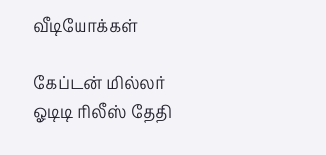வீடியோக்கள்

கேப்டன் மில்லர் ஓடிடி ரிலீஸ் தேதி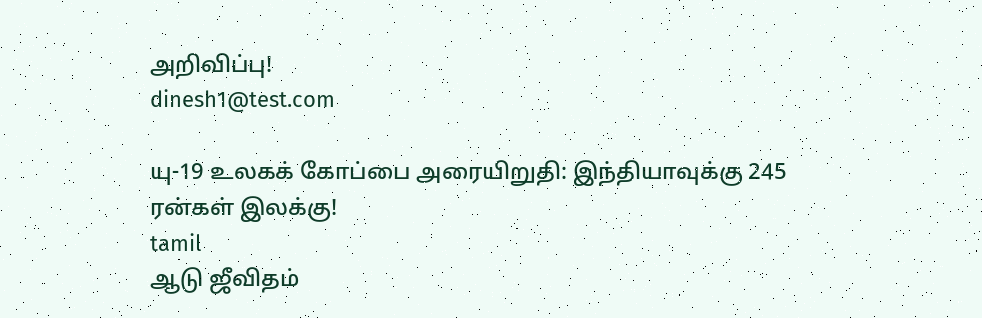அறிவிப்பு!
dinesh1@test.com

யு-19 உலகக் கோப்பை அரையிறுதி: இந்தியாவுக்கு 245 ரன்கள் இலக்கு!
tamil
ஆடு ஜீவிதம்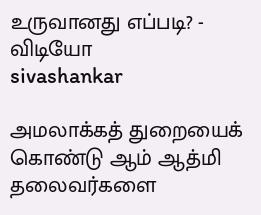உருவானது எப்படி? - விடியோ
sivashankar

அமலாக்கத் துறையைக் கொண்டு ஆம் ஆத்மி தலைவர்களை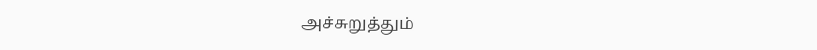அச்சுறுத்தும்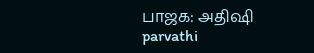பாஜக: அதிஷி
parvathi